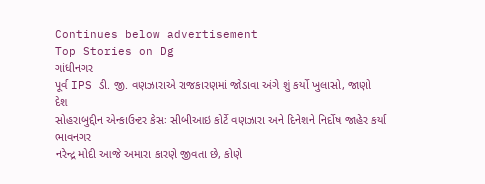Continues below advertisement
Top Stories on Dg
ગાંધીનગર
પૂર્વ IPS ડી. જી. વણઝારાએ રાજકારણમાં જોડાવા અંગે શું કર્યો ખુલાસો, જાણો
દેશ
સોહરાબુદ્દીન એન્કાઉન્ટર કેસઃ સીબીઆઇ કોર્ટે વણઝારા અને દિનેશને નિર્દોષ જાહેર કર્યા
ભાવનગર
નરેન્દ્ર મોદી આજે અમારા કારણે જીવતા છે, કોણે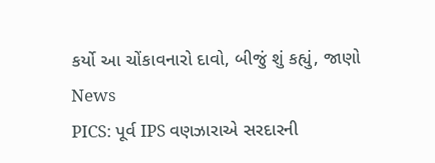કર્યો આ ચોંકાવનારો દાવો, બીજું શું કહ્યું, જાણો
News
PICS: પૂર્વ IPS વણઝારાએ સરદારની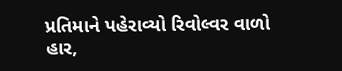પ્રતિમાને પહેરાવ્યો રિવોલ્વર વાળો હાર,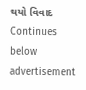થયો વિવાદ
Continues below advertisement